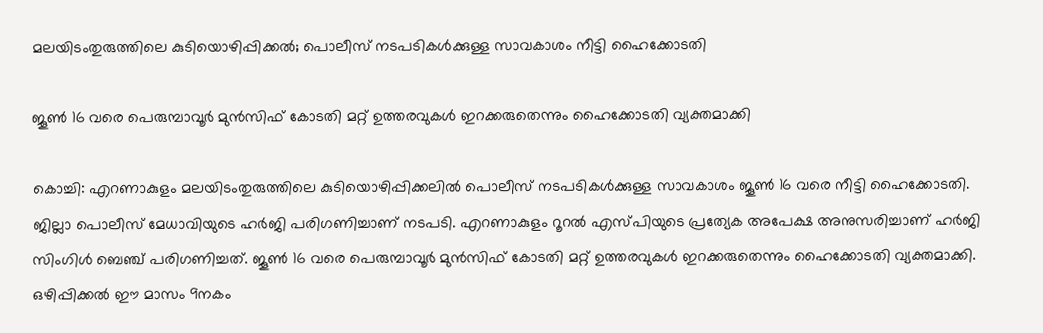മലയിടംതുരുത്തിലെ കുടിയൊഴിപ്പിക്കല്‍; പൊലീസ് നടപടികള്‍ക്കുള്ള സാവകാശം നീട്ടി ഹൈക്കോടതി

ജൂണ്‍ 16 വരെ പെരുമ്പാവൂര്‍ മുന്‍സിഫ് കോടതി മറ്റ് ഉത്തരവുകള്‍ ഇറക്കരുതെന്നും ഹൈക്കോടതി വ്യക്തമാക്കി

കൊച്ചി: എറണാകുളം മലയിടംതുരുത്തിലെ കുടിയൊഴിപ്പിക്കലില്‍ പൊലീസ് നടപടികള്‍ക്കുള്ള സാവകാശം ജൂണ്‍ 16 വരെ നീട്ടി ഹൈക്കോടതി. ജില്ലാ പൊലീസ് മേധാവിയുടെ ഹര്‍ജി പരിഗണിച്ചാണ് നടപടി. എറണാകുളം റൂറല്‍ എസ്പിയുടെ പ്രത്യേക അപേക്ഷ അനുസരിച്ചാണ് ഹര്‍ജി സിംഗിള്‍ ബെഞ്ച് പരിഗണിച്ചത്. ജൂണ്‍ 16 വരെ പെരുമ്പാവൂര്‍ മുന്‍സിഫ് കോടതി മറ്റ് ഉത്തരവുകള്‍ ഇറക്കരുതെന്നും ഹൈക്കോടതി വ്യക്തമാക്കി. ഒഴിപ്പിക്കല്‍ ഈ മാസം 9നകം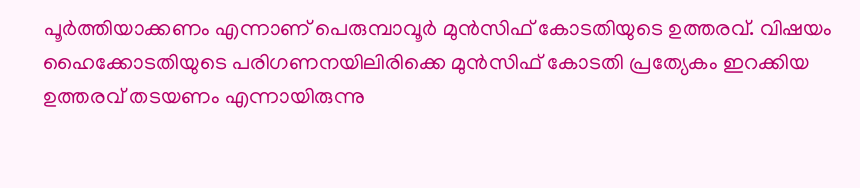പൂര്‍ത്തിയാക്കണം എന്നാണ് പെരുമ്പാവൂര്‍ മുന്‍സിഫ് കോടതിയുടെ ഉത്തരവ്. വിഷയം ഹൈക്കോടതിയുടെ പരിഗണനയിലിരിക്കെ മുന്‍സിഫ് കോടതി പ്രത്യേകം ഇറക്കിയ ഉത്തരവ് തടയണം എന്നായിരുന്നു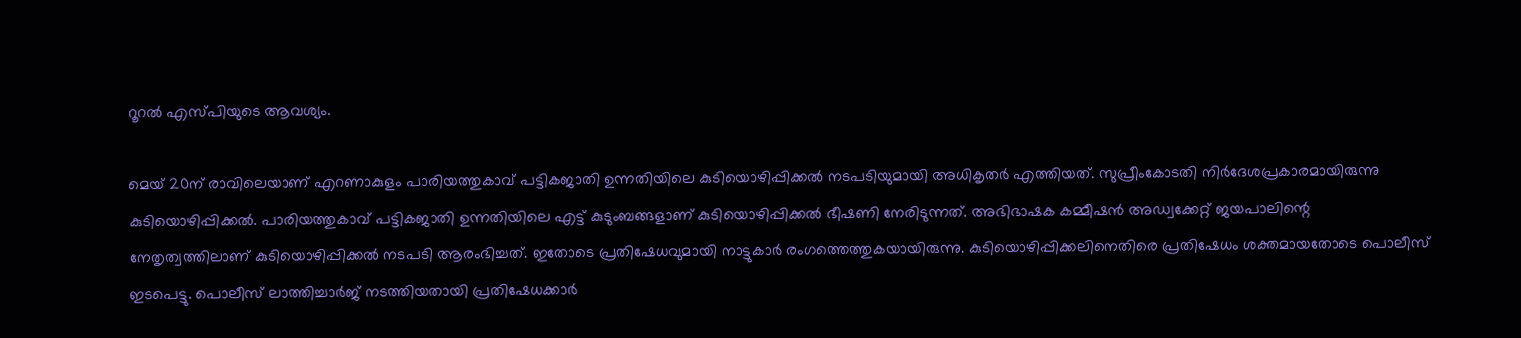റൂറല്‍ എസ്പിയുടെ ആവശ്യം.

മെയ് 20ന് രാവിലെയാണ് എറണാകുളം പാരിയത്തുകാവ് പട്ടികജാതി ഉന്നതിയിലെ കുടിയൊഴിപ്പിക്കല്‍ നടപടിയുമായി അധികൃതര്‍ എത്തിയത്. സുപ്രീംകോടതി നിര്‍ദേശപ്രകാരമായിരുന്നു കുടിയൊഴിപ്പിക്കല്‍. പാരിയത്തുകാവ് പട്ടികജാതി ഉന്നതിയിലെ എട്ട് കുടുംബങ്ങളാണ് കുടിയൊഴിപ്പിക്കല്‍ ഭീഷണി നേരിടുന്നത്. അഭിഭാഷക കമ്മീഷന്‍ അഡ്വക്കേറ്റ് ജയപാലിന്റെ നേതൃത്വത്തിലാണ് കുടിയൊഴിപ്പിക്കല്‍ നടപടി ആരംഭിച്ചത്. ഇതോടെ പ്രതിഷേധവുമായി നാട്ടുകാര്‍ രംഗത്തെത്തുകയായിരുന്നു. കുടിയൊഴിപ്പിക്കലിനെതിരെ പ്രതിഷേധം ശക്തമായതോടെ പൊലീസ് ഇടപെട്ടു. പൊലീസ് ലാത്തിച്ചാര്‍ജ് നടത്തിയതായി പ്രതിഷേധക്കാര്‍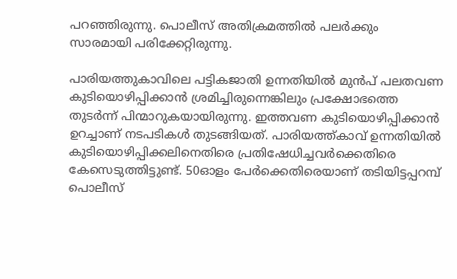പറഞ്ഞിരുന്നു. പൊലീസ് അതിക്രമത്തില്‍ പലര്‍ക്കും സാരമായി പരിക്കേറ്റിരുന്നു.

പാരിയത്തുകാവിലെ പട്ടികജാതി ഉന്നതിയില്‍ മുന്‍പ് പലതവണ കുടിയൊഴിപ്പിക്കാന്‍ ശ്രമിച്ചിരുന്നെങ്കിലും പ്രക്ഷോഭത്തെ തുടര്‍ന്ന് പിന്മാറുകയായിരുന്നു. ഇത്തവണ കുടിയൊഴിപ്പിക്കാന്‍ ഉറച്ചാണ് നടപടികള്‍ തുടങ്ങിയത്. പാരിയത്ത്കാവ് ഉന്നതിയില്‍ കുടിയൊഴിപ്പിക്കലിനെതിരെ പ്രതിഷേധിച്ചവര്‍ക്കെതിരെ കേസെടുത്തിട്ടുണ്ട്. 50ഓളം പേര്‍ക്കെതിരെയാണ് തടിയിട്ടപ്പറമ്പ് പൊലീസ്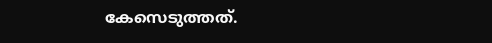കേസെടുത്തത്.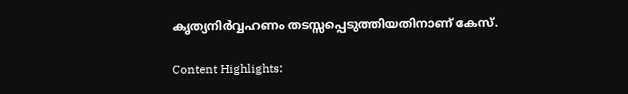കൃത്യനിര്‍വ്വഹണം തടസ്സപ്പെടുത്തിയതിനാണ് കേസ്.

Content Highlights: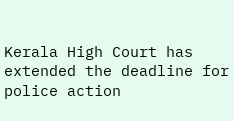Kerala High Court has extended the deadline for police action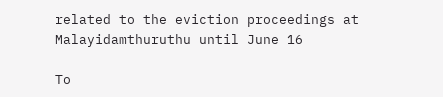related to the eviction proceedings at Malayidamthuruthu until June 16

To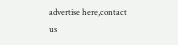advertise here,contact us